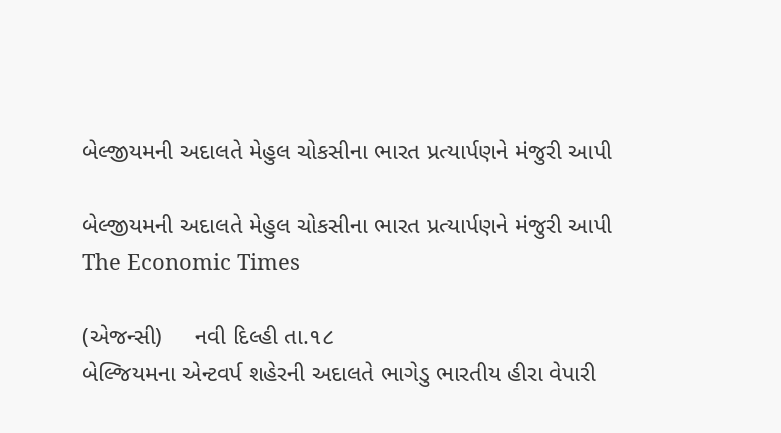બેલ્જીયમની અદાલતે મેહુલ ચોકસીના ભારત પ્રત્યાર્પણને મંજુરી આપી

બેલ્જીયમની અદાલતે મેહુલ ચોકસીના ભારત પ્રત્યાર્પણને મંજુરી આપી
The Economic Times

(એજન્સી)     નવી દિલ્હી તા.૧૮
બેલ્જિયમના એન્ટવર્પ શહેરની અદાલતે ભાગેડુ ભારતીય હીરા વેપારી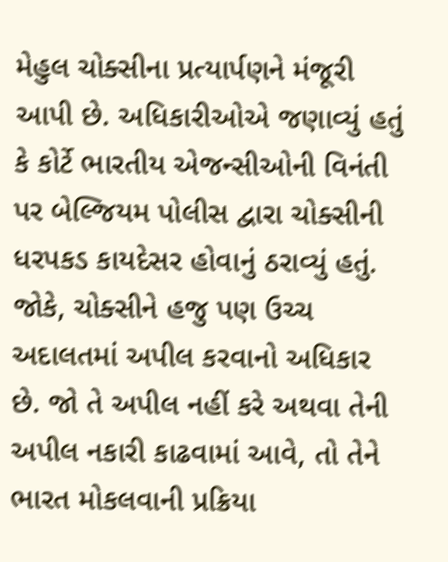મેહુલ ચોક્સીના પ્રત્યાર્પણને મંજૂરી આપી છે. અધિકારીઓએ જણાવ્યું હતું કે કોર્ટે ભારતીય એજન્સીઓની વિનંતી પર બેલ્જિયમ પોલીસ દ્વારા ચોક્સીની ધરપકડ કાયદેસર હોવાનું ઠરાવ્યું હતું.
જોકે, ચોક્સીને હજુ પણ ઉચ્ચ અદાલતમાં અપીલ કરવાનો અધિકાર છે. જો તે અપીલ નહીં કરે અથવા તેની અપીલ નકારી કાઢવામાં આવે, તો તેને ભારત મોકલવાની પ્રક્રિયા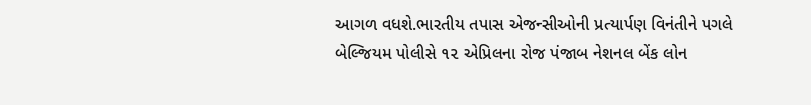આગળ વધશે.ભારતીય તપાસ એજન્સીઓની પ્રત્યાર્પણ વિનંતીને પગલે બેલ્જિયમ પોલીસે ૧૨ એપ્રિલના રોજ પંજાબ નેશનલ બેંક લોન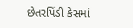છેતરપિંડી કેસમાં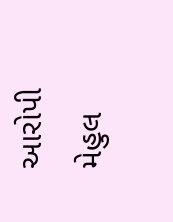આરોપી મેહુલ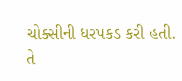ચોક્સીની ધરપકડ કરી હતી. તે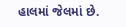હાલમાં જેલમાં છે.